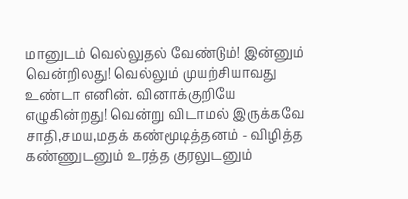மானுடம் வெல்லுதல் வேண்டும்! இன்னும் வென்றிலது! வெல்லும் முயற்சியாவது உண்டா எனின். வினாக்குறியே எழுகின்றது! வென்று விடாமல் இருக்கவே சாதி,சமய,மதக் கண்மூடித்தனம் - விழித்த கண்ணுடனும் உரத்த குரலுடனும்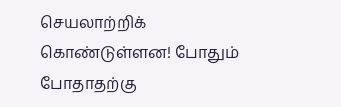செயலாற்றிக் கொண்டுள்ளன! போதும் போதாதற்கு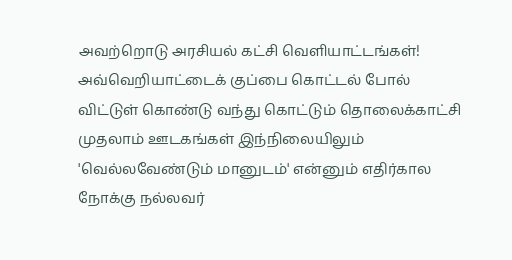அவற்றொடு அரசியல் கட்சி வெளியாட்டங்கள்! அவ்வெறியாட்டைக் குப்பை கொட்டல் போல் விட்டுள் கொண்டு வந்து கொட்டும் தொலைக்காட்சி முதலாம் ஊடகங்கள் இந்நிலையிலும் 'வெல்லவேண்டும் மானுடம்' என்னும் எதிர்கால நோக்கு நல்லவர்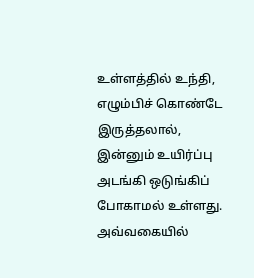உள்ளத்தில் உந்தி, எழும்பிச் கொண்டே இருத்தலால், இன்னும் உயிர்ப்பு அடங்கி ஒடுங்கிப் போகாமல் உள்ளது. அவ்வகையில்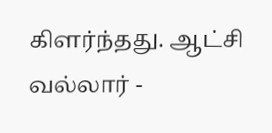கிளர்ந்தது. ஆட்சி வல்லார் -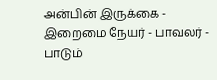அன்பின் இருக்கை - இறைமை நேயர் - பாவலர் - பாடும்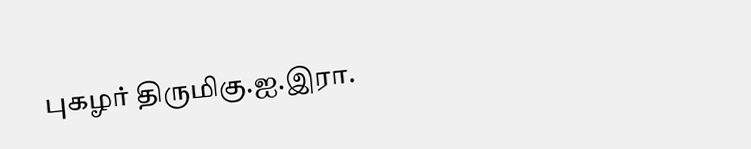புகழர் திருமிகு.ஐ.இரா.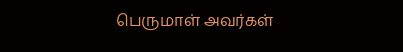பெருமாள் அவர்கள்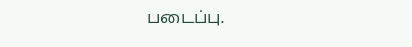படைப்பு.